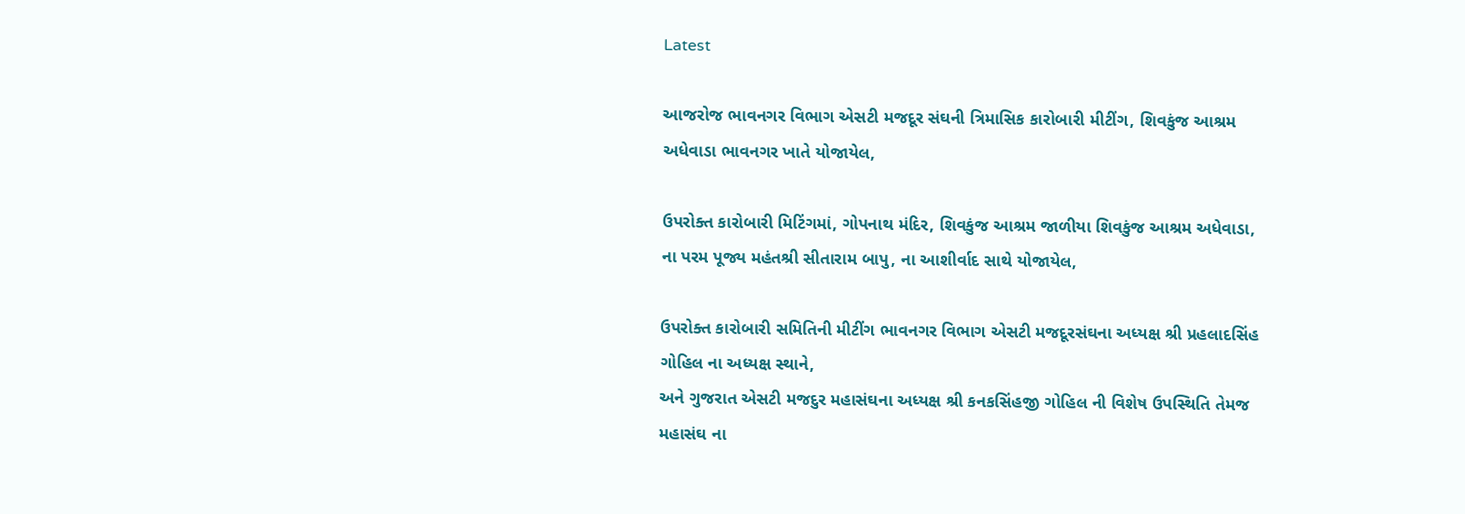Latest

આજરોજ ભાવનગર વિભાગ એસટી મજદૂર સંઘની ત્રિમાસિક કારોબારી મીટીંગ, શિવકુંજ આશ્રમ અધેવાડા ભાવનગર ખાતે યોજાયેલ,

ઉપરોક્ત કારોબારી મિટિંગમાં, ગોપનાથ મંદિર, શિવકુંજ આશ્રમ જાળીયા શિવકુંજ આશ્રમ અધેવાડા, ના પરમ પૂજ્ય મહંતશ્રી સીતારામ બાપુ, ના આશીર્વાદ સાથે યોજાયેલ,

ઉપરોક્ત કારોબારી સમિતિની મીટીંગ ભાવનગર વિભાગ એસટી મજદૂરસંઘના અધ્યક્ષ શ્રી પ્રહલાદસિંહ ગોહિલ ના અધ્યક્ષ સ્થાને,
અને ગુજરાત એસટી મજદુર મહાસંઘના અધ્યક્ષ શ્રી કનકસિંહજી ગોહિલ ની વિશેષ ઉપસ્થિતિ તેમજ મહાસંઘ ના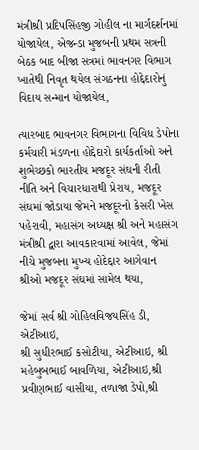મંત્રીશ્રી પ્રદિપસિંહજી ગોહીલ ના માર્ગદર્શનમાં યોજાયેલ, એજન્ડા મુજબની પ્રથમ સત્રની બેઠક બાદ બીજા સત્રમાં ભાવનગર વિભાગ ખાતેથી નિવૃત થયેલ સંગઠનના હોદ્દેદારોનું વિદાય સન્માન યોજાયેલ,

ત્યારબાદ ભાવનગર વિભાગના વિવિધ ડેપોના કર્મચારી મંડળના હોદ્દેદારો કાર્યકર્તાઓ અને શુભેચ્છકો ભારતીય મજદૂર સંઘની રીતી નીતિ અને વિચારધારાથી પ્રેરાય, મજદૂર સંઘમાં જોડાયા જેમને મજદૂરનો કેસરી ખેસ પહેરાવી, મહાસંગ અધ્યક્ષ શ્રી અને મહાસંગ મંત્રીશ્રી દ્વારા આવકારવામાં આવેલ, જેમાં નીચે મુજબના મુખ્ય હોદેદ્દાર આગેવાન શ્રીઓ મજદૂર સંઘમાં સામેલ થયા,

જેમાં સર્વ શ્રી ગોહિલવિજયસિંહ ડી, એટીઆઇ,
શ્રી સુધીરભાઈ કસોટીયા, એટીઆઇ, શ્રી મહેબુબભાઈ બાવળિયા, એટીઆઇ,શ્રી પ્રવીણભાઈ વાસીયા, તળાજા ડેપો,શ્રી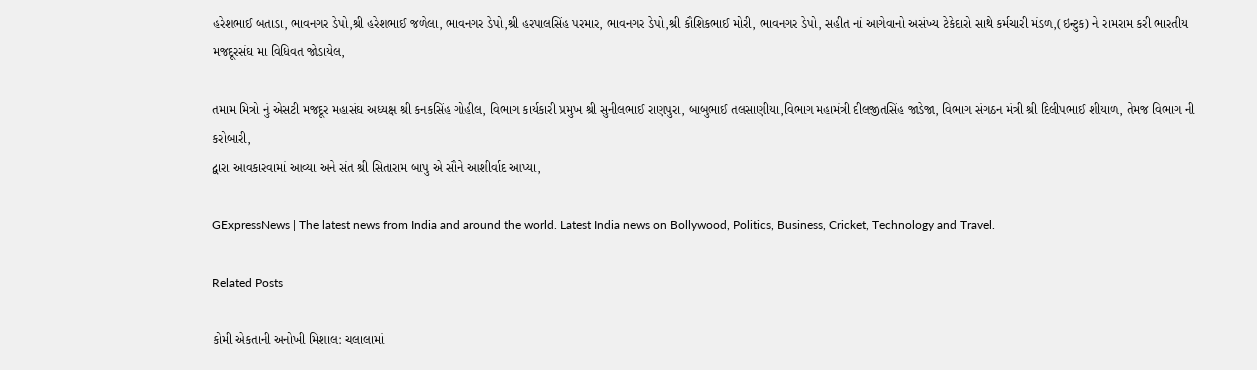હરેશભાઈ બતાડા, ભાવનગર ડેપો,શ્રી હરેશભાઈ જળેલા, ભાવનગર ડેપો,શ્રી હરપાલસિંહ પરમાર, ભાવનગર ડેપો,શ્રી કૌશિકભાઈ મોરી, ભાવનગર ડેપો, સહીત નાં આગેવાનો અસંખ્ય ટેકેદારો સાથે કર્મચારી મંડળ,(ઇન્ટુક) ને રામરામ કરી ભારતીય મજદૂરસંઘ મા વિધિવત જોડાયેલ,

તમામ મિત્રો નું એસટી મજદૂર મહાસંઘ અધ્યક્ષ શ્રી કનકસિંહ ગોહીલ, વિભાગ કાર્યકારી પ્રમુખ શ્રી સુનીલભાઈ રાણપુરા, બાબુભાઈ તલસાણીયા,વિભાગ મહામંત્રી દીલજીતસિંહ જાડેજા, વિભાગ સંગઠન મંત્રી શ્રી દિલીપભાઈ શીયાળ, તેમજ વિભાગ ની કરોબારી,
દ્વારા આવકારવામાં આવ્યા અને સંત શ્રી સિતારામ બાપુ એ સૌને આશીર્વાદ આપ્યા,

GExpressNews | The latest news from India and around the world. Latest India news on Bollywood, Politics, Business, Cricket, Technology and Travel.

Related Posts

કોમી એકતાની અનોખી મિશાલ: ચલાલામાં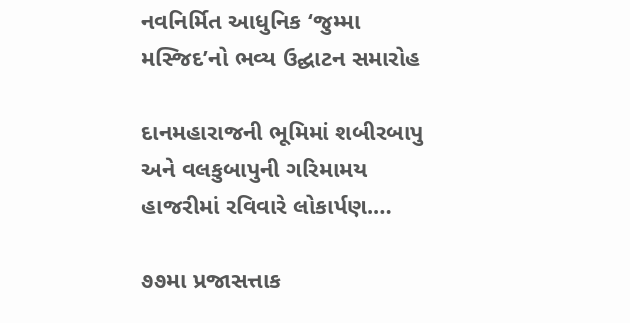નવનિર્મિત આધુનિક ‘જુમ્મા મસ્જિદ’નો ભવ્ય ઉદ્ઘાટન સમારોહ

દાનમહારાજની ભૂમિમાં શબીરબાપુ અને વલકુબાપુની ગરિમામય હાજરીમાં રવિવારે લોકાર્પણ.…

૭૭મા પ્રજાસત્તાક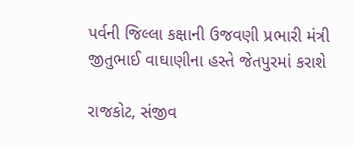પર્વની જિલ્લા કક્ષાની ઉજવણી પ્રભારી મંત્રી જીતુભાઈ વાઘાણીના હસ્તે જેતપુરમાં કરાશે

રાજકોટ, સંજીવ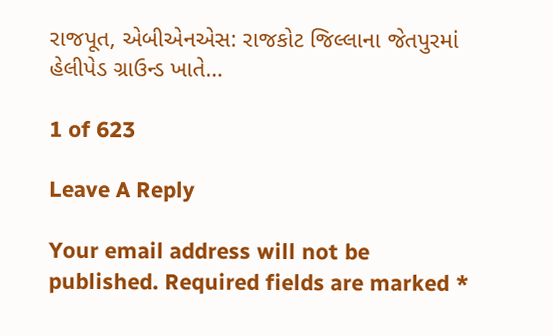રાજપૂત, એબીએનએસ: રાજકોટ જિલ્લાના જેતપુરમાં હેલીપેડ ગ્રાઉન્ડ ખાતે…

1 of 623

Leave A Reply

Your email address will not be published. Required fields are marked *